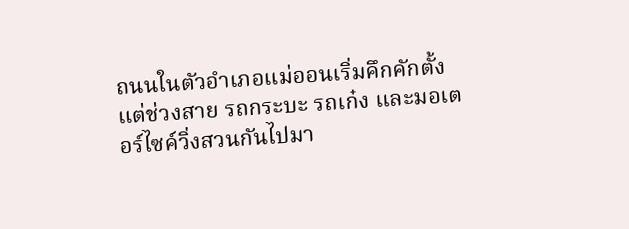ถนนในตัวอำเภอแม่ออนเริ่มคึกคักตั้งแต่ช่วงสาย รถกระบะ รถเก๋ง และมอเตอร์ไซค์วิ่งสวนกันไปมา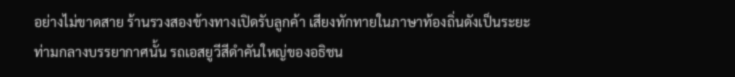อย่างไม่ขาดสาย ร้านรวงสองข้างทางเปิดรับลูกค้า เสียงทักทายในภาษาท้องถิ่นดังเป็นระยะ ท่ามกลางบรรยากาศนั้น รถเอสยูวีสีดำคันใหญ่ของอธิชน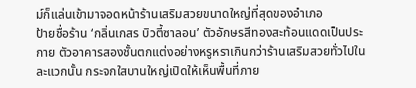ม์ก็แล่นเข้ามาจอดหน้าร้านเสริมสวยขนาดใหญ่ที่สุดของอำเภอ
ป้ายชื่อร้าน ‘กลิ่นเกสร บิวตี้ซาลอน’ ตัวอักษรสีทองสะท้อนแดดเป็นประกาย ตัวอาคารสองชั้นตกแต่งอย่างหรูหราเกินกว่าร้านเสริมสวยทั่วไปในละแวกนั้น กระจกใสบานใหญ่เปิดให้เห็นพื้นที่ภาย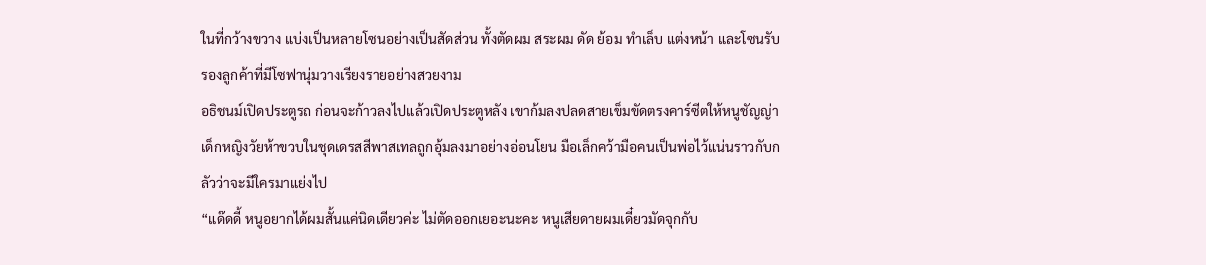ในที่กว้างขวาง แบ่งเป็นหลายโซนอย่างเป็นสัดส่วน ทั้งตัดผม สระผม ดัด ย้อม ทำเล็บ แต่งหน้า และโซนรับรองลูกค้าที่มีโซฟานุ่มวางเรียงรายอย่างสวยงาม
อธิชนม์เปิดประตูรถ ก่อนจะก้าวลงไปแล้วเปิดประตูหลัง เขาก้มลงปลดสายเข็มขัดตรงคาร์ซีตให้หนูชัญญ่า เด็กหญิงวัยห้าขวบในชุดเดรสสีพาสเทลถูกอุ้มลงมาอย่างอ่อนโยน มือเล็กคว้ามือคนเป็นพ่อไว้แน่นราวกับกลัวว่าจะมีใครมาแย่งไป
“แด๊ดดี้ หนูอยากได้ผมสั้นแค่นิดเดียวค่ะ ไม่ตัดออกเยอะนะคะ หนูเสียดายผมเดี๋ยวมัดจุกกับ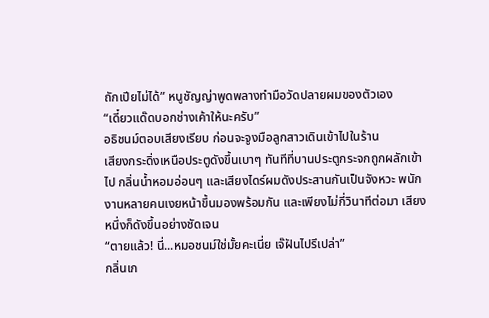ถักเปียไม่ได้” หนูชัญญ่าพูดพลางทำมือวัดปลายผมของตัวเอง
“เดี๋ยวแด๊ดบอกช่างเค้าให้นะครับ”
อธิชนม์ตอบเสียงเรียบ ก่อนจะจูงมือลูกสาวเดินเข้าไปในร้าน
เสียงกระดิ่งเหนือประตูดังขึ้นเบาๆ ทันทีที่บานประตูกระจกถูกผลักเข้าไป กลิ่นน้ำหอมอ่อนๆ และเสียงไดร์ผมดังประสานกันเป็นจังหวะ พนักงานหลายคนเงยหน้าขึ้นมองพร้อมกัน และเพียงไม่กี่วินาทีต่อมา เสียงหนึ่งก็ดังขึ้นอย่างชัดเจน
“ตายแล้ว! นี่...หมอชนม์ใช่มั้ยคะเนี่ย เจ๊ฝันไปรึเปล่า”
กลิ่นเก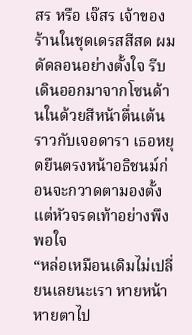สร หรือ เจ๊สร เจ้าของร้านในชุดเดรสสีสด ผมดัดลอนอย่างตั้งใจ รีบเดินออกมาจากโซนด้านในด้วยสีหน้าตื่นเต้นราวกับเจอดารา เธอหยุดยืนตรงหน้าอธิชนม์ก่อนจะกวาดตามองตั้งแต่หัวจรดเท้าอย่างพึงพอใจ
“หล่อเหมือนเดิมไม่เปลี่ยนเลยนะเรา หายหน้าหายตาไป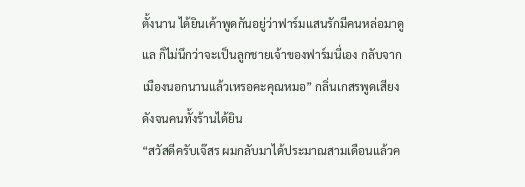ตั้งนาน ได้ยินเค้าพูดกันอยู่ว่าฟาร์มแสนรักมีคนหล่อมาดูแล ก็ไม่นึกว่าจะเป็นลูกชายเจ้าของฟาร์มนี่เอง กลับจากเมืองนอกนานแล้วเหรอคะคุณหมอ” กลิ่นเกสรพูดเสียงดังจนคนทั้งร้านได้ยิน
“สวัสดีครับเจ๊สร ผมกลับมาได้ประมาณสามเดือนแล้วค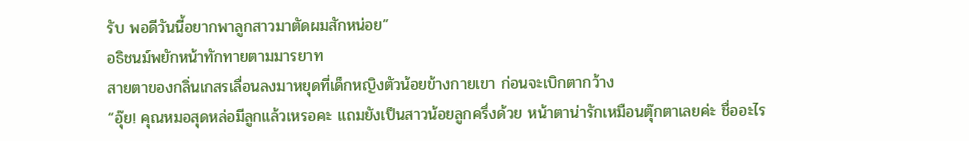รับ พอดีวันนี้อยากพาลูกสาวมาตัดผมสักหน่อย”
อธิชนม์พยักหน้าทักทายตามมารยาท
สายตาของกลิ่นเกสรเลื่อนลงมาหยุดที่เด็กหญิงตัวน้อยข้างกายเขา ก่อนจะเบิกตากว้าง
“อุ๊ย! คุณหมอสุดหล่อมีลูกแล้วเหรอคะ แถมยังเป็นสาวน้อยลูกครึ่งด้วย หน้าตาน่ารักเหมือนตุ๊กตาเลยค่ะ ชื่ออะไร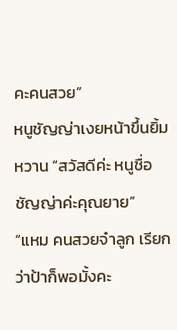คะคนสวย”
หนูชัญญ่าเงยหน้าขึ้นยิ้มหวาน “สวัสดีค่ะ หนูชื่อชัญญ่าค่ะคุณยาย”
“แหม คนสวยจ๋าลูก เรียกว่าป้าก็พอมั้งคะ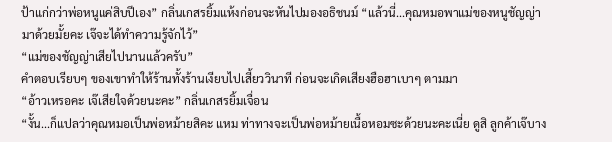ป้าแก่กว่าพ่อหนูแค่สิบปีเอง” กลิ่นเกสรยิ้มแห้งก่อนจะหันไปมองอธิชนม์ “แล้วนี่...คุณหมอพาแม่ของหนูชัญญ่ามาด้วยมั้ยคะ เจ๊จะได้ทำความรู้จักไว้”
“แม่ของชัญญ่าเสียไปนานแล้วครับ”
คำตอบเรียบๆ ของเขาทำให้ร้านทั้งร้านเงียบไปเสี้ยววินาที ก่อนจะเกิดเสียงฮือฮาเบาๆ ตามมา
“อ้าวเหรอคะ เจ๊เสียใจด้วยนะคะ” กลิ่นเกสรยิ้มเจื่อน
“งั้น...ก็แปลว่าคุณหมอเป็นพ่อหม้ายสิคะ แหม ท่าทางจะเป็นพ่อหม้ายเนื้อหอมซะด้วยนะคะเนี่ย ดูสิ ลูกค้าเจ๊บาง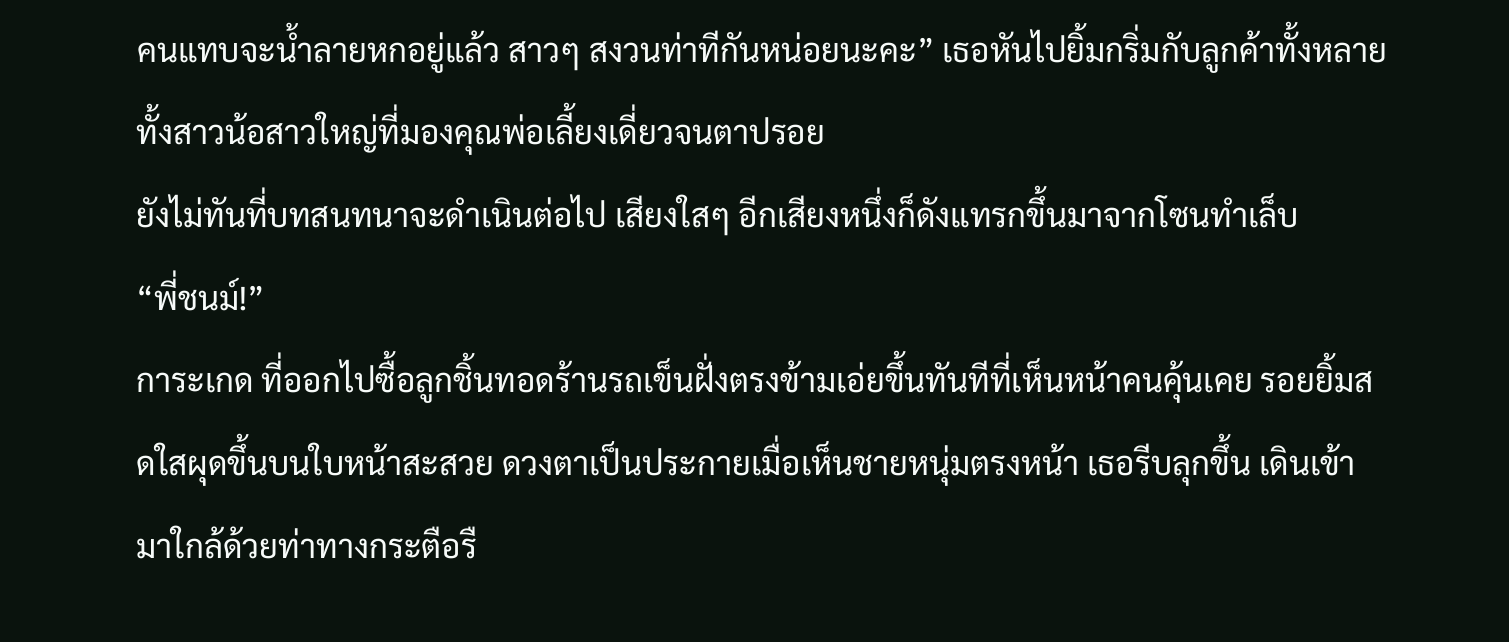คนแทบจะน้ำลายหกอยู่แล้ว สาวๆ สงวนท่าทีกันหน่อยนะคะ” เธอหันไปยิ้มกริ่มกับลูกค้าทั้งหลายทั้งสาวน้อสาวใหญ่ที่มองคุณพ่อเลี้ยงเดี่ยวจนตาปรอย
ยังไม่ทันที่บทสนทนาจะดำเนินต่อไป เสียงใสๆ อีกเสียงหนึ่งก็ดังแทรกขึ้นมาจากโซนทำเล็บ
“พี่ชนม์!”
การะเกด ที่ออกไปซื้อลูกชิ้นทอดร้านรถเข็นฝั่งตรงข้ามเอ่ยขึ้นทันทีที่เห็นหน้าคนคุ้นเคย รอยยิ้มสดใสผุดขึ้นบนใบหน้าสะสวย ดวงตาเป็นประกายเมื่อเห็นชายหนุ่มตรงหน้า เธอรีบลุกขึ้น เดินเข้ามาใกล้ด้วยท่าทางกระตือรื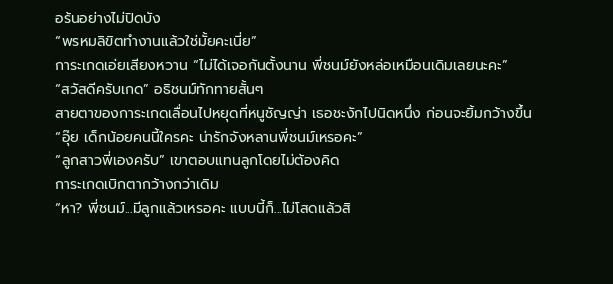อร้นอย่างไม่ปิดบัง
“พรหมลิขิตทำงานแล้วใช่มั้ยคะเนี่ย”
การะเกดเอ่ยเสียงหวาน “ไม่ได้เจอกันตั้งนาน พี่ชนม์ยังหล่อเหมือนเดิมเลยนะคะ”
“สวัสดีครับเกด” อธิชนม์ทักทายสั้นๆ
สายตาของการะเกดเลื่อนไปหยุดที่หนูชัญญ่า เธอชะงักไปนิดหนึ่ง ก่อนจะยิ้มกว้างขึ้น
“อุ๊ย เด็กน้อยคนนี้ใครคะ น่ารักจังหลานพี่ชนม์เหรอคะ”
“ลูกสาวพี่เองครับ” เขาตอบแทนลูกโดยไม่ต้องคิด
การะเกดเบิกตากว้างกว่าเดิม
“หา? พี่ชนม์...มีลูกแล้วเหรอคะ แบบนี้ก็...ไม่โสดแล้วสิ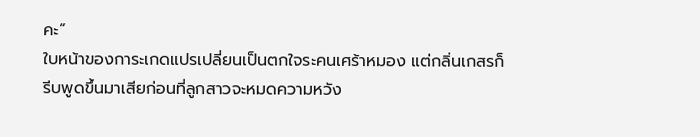คะ”
ใบหน้าของการะเกดแปรเปลี่ยนเป็นตกใจระคนเศร้าหมอง แต่กลิ่นเกสรก็รีบพูดขึ้นมาเสียก่อนที่ลูกสาวจะหมดความหวัง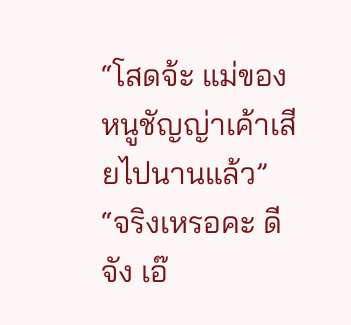“โสดจ้ะ แม่ของหนูชัญญ่าเค้าเสียไปนานแล้ว”
“จริงเหรอคะ ดีจัง เอ๊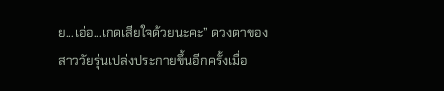ย...เอ่อ...เกดเสียใจด้วยนะคะ” ดวงตาของสาววัยรุ่นเปล่งประกายขึ้นอีกครั้งเมื่อ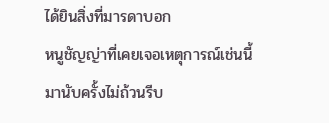ได้ยินสิ่งที่มารดาบอก
หนูชัญญ่าที่เคยเจอเหตุการณ์เช่นนี้มานับครั้งไม่ถ้วนรีบ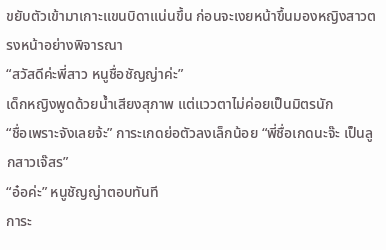ขยับตัวเข้ามาเกาะแขนบิดาแน่นขึ้น ก่อนจะเงยหน้าขึ้นมองหญิงสาวตรงหน้าอย่างพิจารณา
“สวัสดีค่ะพี่สาว หนูชื่อชัญญ่าค่ะ”
เด็กหญิงพูดด้วยน้ำเสียงสุภาพ แต่แววตาไม่ค่อยเป็นมิตรนัก
“ชื่อเพราะจังเลยจ้ะ” การะเกดย่อตัวลงเล็กน้อย “พี่ชื่อเกดนะจ๊ะ เป็นลูกสาวเจ๊สร”
“อ๋อค่ะ” หนูชัญญ่าตอบทันที
การะ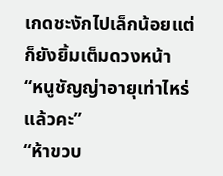เกดชะงักไปเล็กน้อยแต่ก็ยังยิ้มเต็มดวงหน้า
“หนูชัญญ่าอายุเท่าไหร่แล้วคะ”
“ห้าขวบ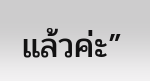แล้วค่ะ”